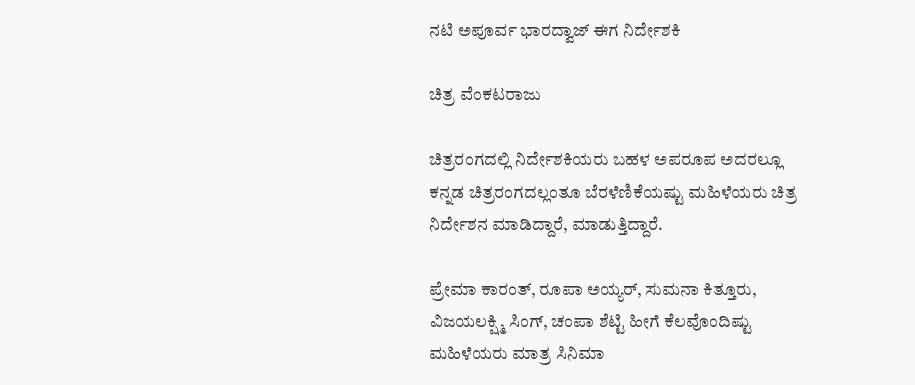ನಟಿ ಅಪೂರ್ವ ಭಾರದ್ವಾಜ್ ಈಗ ನಿರ್ದೇಶಕಿ

ಚಿತ್ರ ವೆಂಕಟರಾಜು

ಚಿತ್ರರಂಗದಲ್ಲಿ ನಿರ್ದೇಶಕಿಯರು ಬಹಳ ಅಪರೂಪ ಅದರಲ್ಲೂ ಕನ್ನಡ ಚಿತ್ರರಂಗದಲ್ಲಂತೂ ಬೆರಳೆಣಿಕೆಯಷ್ಟು ಮಹಿಳೆಯರು ಚಿತ್ರ ನಿರ್ದೇಶನ ಮಾಡಿದ್ದಾರೆ, ಮಾಡುತ್ತಿದ್ದಾರೆ.

ಪ್ರೇಮಾ ಕಾರಂತ್, ರೂಪಾ ಅಯ್ಯರ್, ಸುಮನಾ ಕಿತ್ತೂರು, ವಿಜಯಲಕ್ಷ್ಮಿ ಸಿಂಗ್‌, ಚಂಪಾ ಶೆಟ್ಟಿ ಹೀಗೆ ಕೆಲವೊಂದಿಷ್ಟು ಮಹಿಳೆಯರು ಮಾತ್ರ ಸಿನಿಮಾ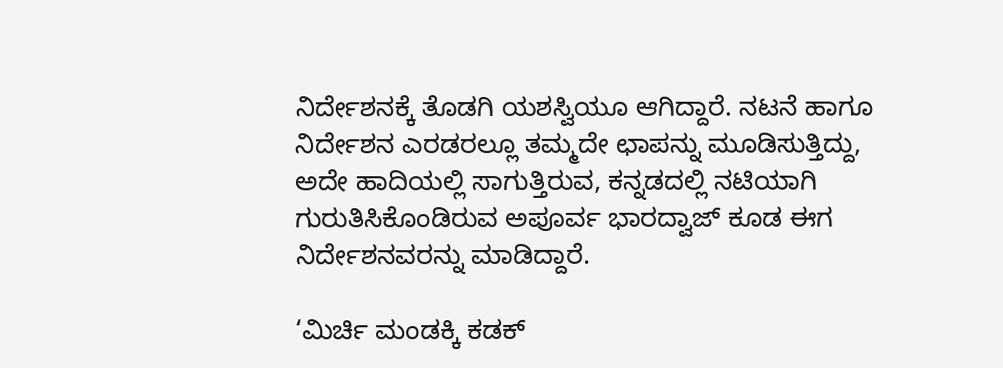ನಿರ್ದೇಶನಕ್ಕೆ ತೊಡಗಿ ಯಶಸ್ವಿಯೂ ಆಗಿದ್ದಾರೆ. ನಟನೆ ಹಾಗೂ ನಿರ್ದೇಶನ ಎರಡರಲ್ಲೂ ತಮ್ಮದೇ ಛಾಪನ್ನು ಮೂಡಿಸುತ್ತಿದ್ದು, ಅದೇ ಹಾದಿಯಲ್ಲಿ ಸಾಗುತ್ತಿರುವ, ಕನ್ನಡದಲ್ಲಿ ನಟಿಯಾಗಿ ಗುರುತಿಸಿಕೊಂಡಿರುವ ಅಪೂರ್ವ ಭಾರದ್ವಾಜ್ ಕೂಡ ಈಗ ನಿರ್ದೇಶನವರನ್ನು ಮಾಡಿದ್ದಾರೆ.

‘ಮಿರ್ಚಿ ಮಂಡಕ್ಕಿ ಕಡಕ್‌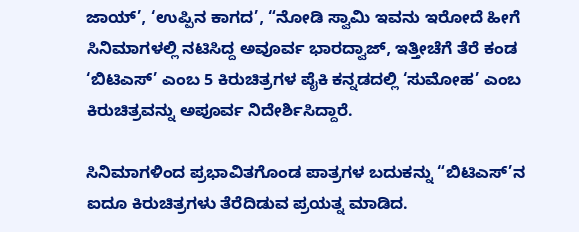ಜಾಯ್’, ‘ಉಪ್ಪಿನ ಕಾಗದ’, “ನೋಡಿ ಸ್ವಾಮಿ ಇವನು ಇರೋದೆ ಹೀಗೆ ಸಿನಿಮಾಗಳಲ್ಲಿ ನಟಿಸಿದ್ದ ಅವೂರ್ವ ಭಾರದ್ವಾಜ್, ಇತ್ತೀಚೆಗೆ ತೆರೆ ಕಂಡ ‘ಬಿಟಿಎಸ್’ ಎಂಬ 5 ಕಿರುಚಿತ್ರಗಳ ಪೈಕಿ ಕನ್ನಡದಲ್ಲಿ ‘ಸುಮೋಹ’ ಎಂಬ ಕಿರುಚಿತ್ರವನ್ನು ಅಪೂರ್ವ ನಿದೇರ್ಶಿಸಿದ್ದಾರೆ.

ಸಿನಿಮಾಗಳಿಂದ ಪ್ರಭಾವಿತಗೊಂಡ ಪಾತ್ರಗಳ ಬದುಕನ್ನು “ಬಿಟಿಎಸ್’ನ ಐದೂ ಕಿರುಚಿತ್ರಗಳು ತೆರೆದಿಡುವ ಪ್ರಯತ್ನ ಮಾಡಿದ.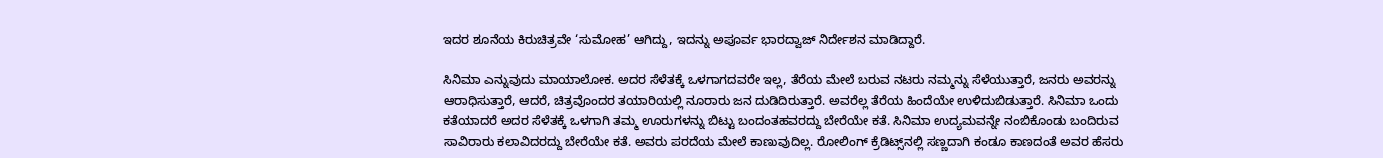ಇದರ ಶೂನೆಯ ಕಿರುಚಿತ್ರವೇ ‘ಸುಮೋಹ’ ಆಗಿದ್ದು, ಇದನ್ನು ಅಪೂರ್ವ ಭಾರದ್ವಾಜ್ ನಿರ್ದೇಶನ ಮಾಡಿದ್ದಾರೆ.

ಸಿನಿಮಾ ಎನ್ನುವುದು ಮಾಯಾಲೋಕ. ಅದರ ಸೆಳೆತಕ್ಕೆ ಒಳಗಾಗದವರೇ ಇಲ್ಲ, ತೆರೆಯ ಮೇಲೆ ಬರುವ ನಟರು ನಮ್ಮನ್ನು ಸೆಳೆಯುತ್ತಾರೆ, ಜನರು ಅವರನ್ನು ಆರಾಧಿಸುತ್ತಾರೆ, ಆದರೆ, ಚಿತ್ರವೊಂದರ ತಯಾರಿಯಲ್ಲಿ ನೂರಾರು ಜನ ದುಡಿದಿರುತ್ತಾರೆ. ಅವರೆಲ್ಲ ತೆರೆಯ ಹಿಂದೆಯೇ ಉಳಿದುಬಿಡುತ್ತಾರೆ. ಸಿನಿಮಾ ಒಂದು ಕತೆಯಾದರೆ ಅದರ ಸೆಳೆತಕ್ಕೆ ಒಳಗಾಗಿ ತಮ್ಮ ಊರುಗಳನ್ನು ಬಿಟ್ಟು ಬಂದಂತಹವರದ್ದು ಬೇರೆಯೇ ಕತೆ. ಸಿನಿಮಾ ಉದ್ಯಮವನ್ನೇ ನಂಬಿಕೊಂಡು ಬಂದಿರುವ ಸಾವಿರಾರು ಕಲಾವಿದರದ್ದು ಬೇರೆಯೇ ಕತೆ. ಅವರು ಪರದೆಯ ಮೇಲೆ ಕಾಣುವುದಿಲ್ಲ. ರೋಲಿಂಗ್ ಕ್ರೆಡಿಟ್ಸ್‌ನಲ್ಲಿ ಸಣ್ಣದಾಗಿ ಕಂಡೂ ಕಾಣದಂತೆ ಅವರ ಹೆಸರು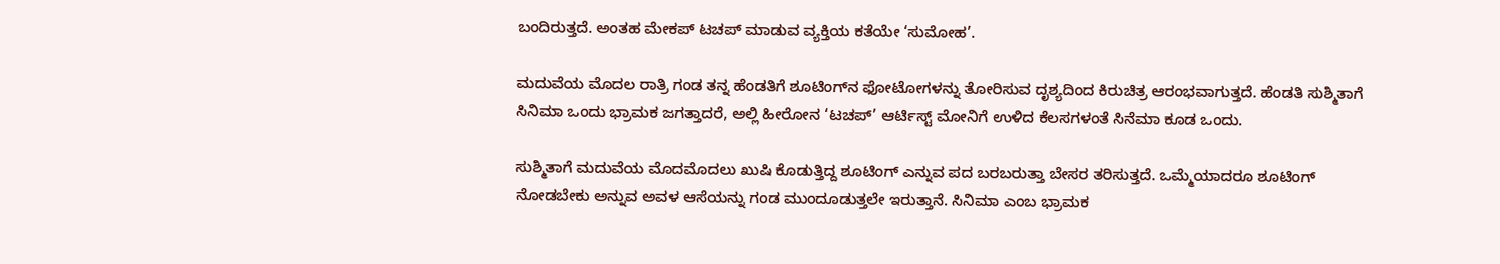ಬಂದಿರುತ್ತದೆ. ಅಂತಹ ಮೇಕಪ್‌ ಟಚಪ್‌ ಮಾಡುವ ವ್ಯಕ್ತಿಯ ಕತೆಯೇ ‘ಸುಮೋಹ’.

ಮದುವೆಯ ಮೊದಲ ರಾತ್ರಿ ಗಂಡ ತನ್ನ ಹೆಂಡತಿಗೆ ಶೂಟಿಂಗ್‌ನ ಫೋಟೋಗಳನ್ನು ತೋರಿಸುವ ದೃಶ್ಯದಿಂದ ಕಿರುಚಿತ್ರ ಆರಂಭವಾಗುತ್ತದೆ. ಹೆಂಡತಿ ಸುಶ್ಮಿತಾಗೆ ಸಿನಿಮಾ ಒಂದು ಭ್ರಾಮಕ ಜಗತ್ತಾದರೆ, ಅಲ್ಲಿ ಹೀರೋನ ‘ಟಚಪ್’ ಆರ್ಟಿಸ್ಟ್ ಮೋನಿಗೆ ಉಳಿದ ಕೆಲಸಗಳಂತೆ ಸಿನೆಮಾ ಕೂಡ ಒಂದು.

ಸುಶ್ಮಿತಾಗೆ ಮದುವೆಯ ಮೊದಮೊದಲು ಖುಷಿ ಕೊಡುತ್ತಿದ್ದ ಶೂಟಿಂಗ್ ಎನ್ನುವ ಪದ ಬರಬರುತ್ತಾ ಬೇಸರ ತರಿಸುತ್ತದೆ. ಒಮ್ಮೆಯಾದರೂ ಶೂಟಿಂಗ್ ನೋಡಬೇಕು ಅನ್ನುವ ಅವಳ ಆಸೆಯನ್ನು ಗಂಡ ಮುಂದೂಡುತ್ತಲೇ ಇರುತ್ತಾನೆ. ಸಿನಿಮಾ ಎಂಬ ಭ್ರಾಮಕ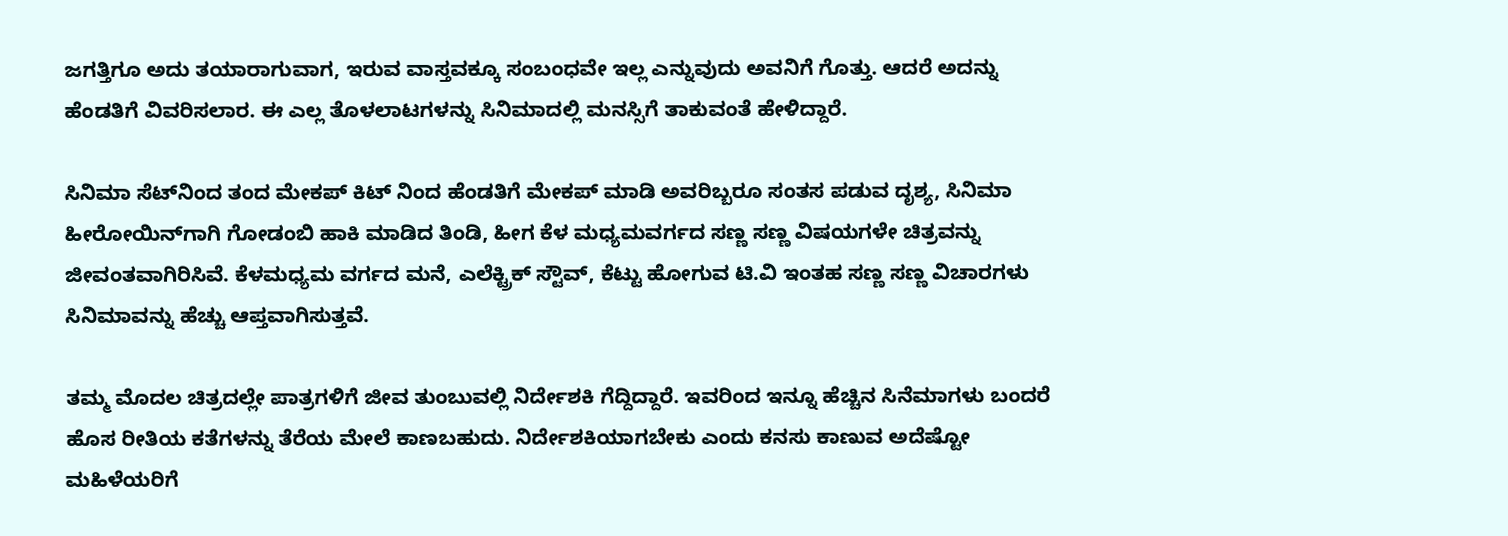ಜಗತ್ತಿಗೂ ಅದು ತಯಾರಾಗುವಾಗ, ಇರುವ ವಾಸ್ತವಕ್ಕೂ ಸಂಬಂಧವೇ ಇಲ್ಲ ಎನ್ನುವುದು ಅವನಿಗೆ ಗೊತ್ತು. ಆದರೆ ಅದನ್ನು ಹೆಂಡತಿಗೆ ವಿವರಿಸಲಾರ. ಈ ಎಲ್ಲ ತೊಳಲಾಟಗಳನ್ನು ಸಿನಿಮಾದಲ್ಲಿ ಮನಸ್ಸಿಗೆ ತಾಕುವಂತೆ ಹೇಳಿದ್ದಾರೆ.

ಸಿನಿಮಾ ಸೆಟ್‌ನಿಂದ ತಂದ ಮೇಕಪ್ ಕಿಟ್ ನಿಂದ ಹೆಂಡತಿಗೆ ಮೇಕಪ್ ಮಾಡಿ ಅವರಿಬ್ಬರೂ ಸಂತಸ ಪಡುವ ದೃಶ್ಯ, ಸಿನಿಮಾ ಹೀರೋಯಿನ್‌ಗಾಗಿ ಗೋಡಂಬಿ ಹಾಕಿ ಮಾಡಿದ ತಿಂಡಿ, ಹೀಗ ಕೆಳ ಮಧ್ಯಮವರ್ಗದ ಸಣ್ಣ ಸಣ್ಣ ವಿಷಯಗಳೇ ಚಿತ್ರವನ್ನು ಜೀವಂತವಾಗಿರಿಸಿವೆ. ಕೆಳಮಧ್ಯಮ ವರ್ಗದ ಮನೆ, ಎಲೆಕ್ಟ್ರಿಕ್‌ ಸ್ಟೌವ್‌, ಕೆಟ್ಟು ಹೋಗುವ ಟಿ.ವಿ ಇಂತಹ ಸಣ್ಣ ಸಣ್ಣ ವಿಚಾರಗಳು ಸಿನಿಮಾವನ್ನು ಹೆಚ್ಚು ಆಪ್ತವಾಗಿಸುತ್ತವೆ.

ತಮ್ಮ ಮೊದಲ ಚಿತ್ರದಲ್ಲೇ ಪಾತ್ರಗಳಿಗೆ ಜೀವ ತುಂಬುವಲ್ಲಿ ನಿರ್ದೇಶಕಿ ಗೆದ್ದಿದ್ದಾರೆ. ಇವರಿಂದ ಇನ್ನೂ ಹೆಚ್ಚಿನ ಸಿನೆಮಾಗಳು ಬಂದರೆ ಹೊಸ ರೀತಿಯ ಕತೆಗಳನ್ನು ತೆರೆಯ ಮೇಲೆ ಕಾಣಬಹುದು. ನಿರ್ದೇಶಕಿಯಾಗಬೇಕು ಎಂದು ಕನಸು ಕಾಣುವ ಅದೆಷ್ಟೋ ಮಹಿಳೆಯರಿಗೆ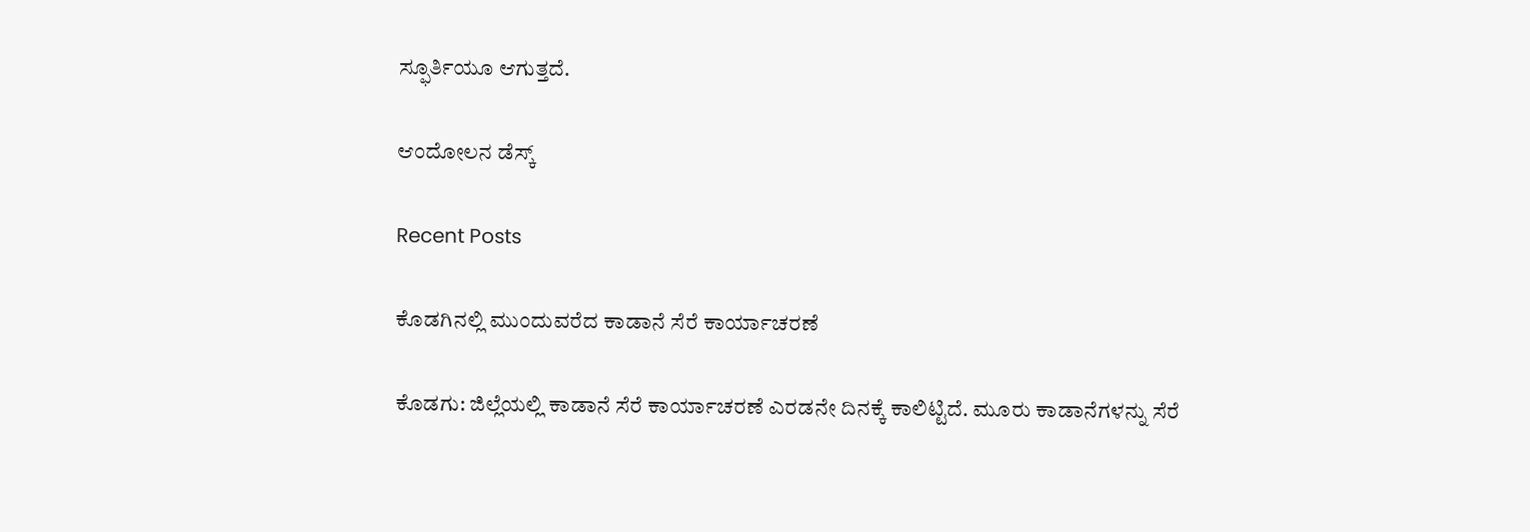ಸ್ಫೂರ್ತಿಯೂ ಆಗುತ್ತದೆ.

ಆಂದೋಲನ ಡೆಸ್ಕ್

Recent Posts

ಕೊಡಗಿನಲ್ಲಿ ಮುಂದುವರೆದ ಕಾಡಾನೆ ಸೆರೆ ಕಾರ್ಯಾಚರಣೆ

ಕೊಡಗು: ಜಿಲ್ಲೆಯಲ್ಲಿ ಕಾಡಾನೆ ಸೆರೆ ಕಾರ್ಯಾಚರಣೆ ಎರಡನೇ ದಿನಕ್ಕೆ ಕಾಲಿಟ್ಟಿದೆ. ಮೂರು ಕಾಡಾನೆಗಳನ್ನು ಸೆರೆ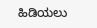ಹಿಡಿಯಲು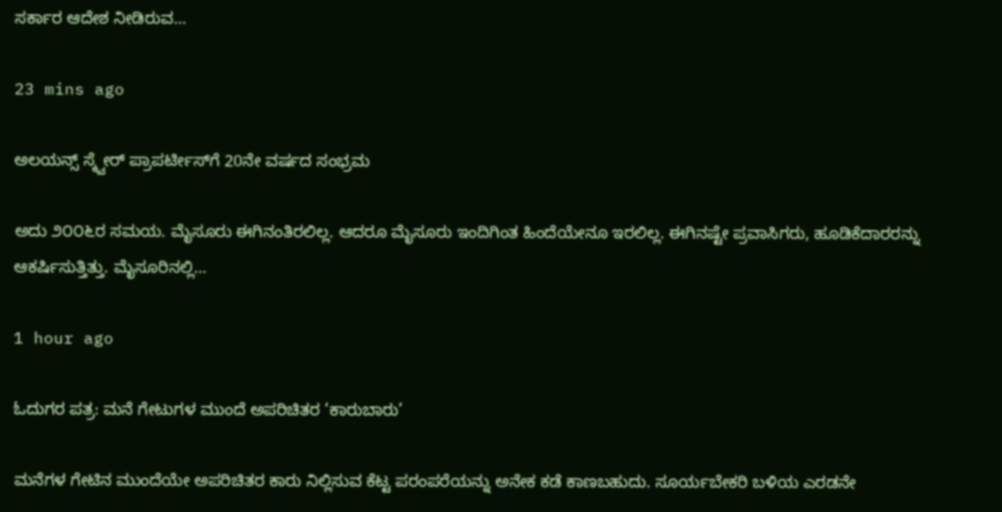ಸರ್ಕಾರ ಆದೇಶ ನೀಡಿರುವ…

23 mins ago

ಅಲಯನ್ಸ್ ಸ್ಕ್ವೇರ್ ಪ್ರಾಪರ್ಟೀಸ್‌ಗೆ 20ನೇ ವರ್ಷದ ಸಂಭ್ರಮ

ಅದು ೨೦೦೬ರ ಸಮಯ. ಮೈಸೂರು ಈಗಿನಂತಿರಲಿಲ್ಲ. ಆದರೂ ಮೈಸೂರು ಇಂದಿಗಿಂತ ಹಿಂದೆಯೇನೂ ಇರಲಿಲ್ಲ. ಈಗಿನಷ್ಟೇ ಪ್ರವಾಸಿಗರು, ಹೂಡಿಕೆದಾರರನ್ನು ಆಕರ್ಷಿಸುತ್ತಿತ್ತು. ಮೈಸೂರಿನಲ್ಲಿ…

1 hour ago

ಓದುಗರ ಪತ್ರ: ಮನೆ ಗೇಟುಗಳ ಮುಂದೆ ಅಪರಿಚಿತರ ‘ಕಾರುಬಾರು’

ಮನೆಗಳ ಗೇಟಿನ ಮುಂದೆಯೇ ಅಪರಿಚಿತರ ಕಾರು ನಿಲ್ಲಿಸುವ ಕೆಟ್ಟ ಪರಂಪರೆಯನ್ನು ಅನೇಕ ಕಡೆ ಕಾಣಬಹುದು. ಸೂರ್ಯಬೇಕರಿ ಬಳಿಯ ಎರಡನೇ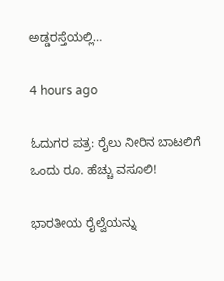ಅಡ್ಡರಸ್ತೆಯಲ್ಲಿ…

4 hours ago

ಓದುಗರ ಪತ್ರ: ರೈಲು ನೀರಿನ ಬಾಟಲಿಗೆ ಒಂದು ರೂ. ಹೆಚ್ಚು ವಸೂಲಿ!

ಭಾರತೀಯ ರೈಲ್ವೆಯನ್ನು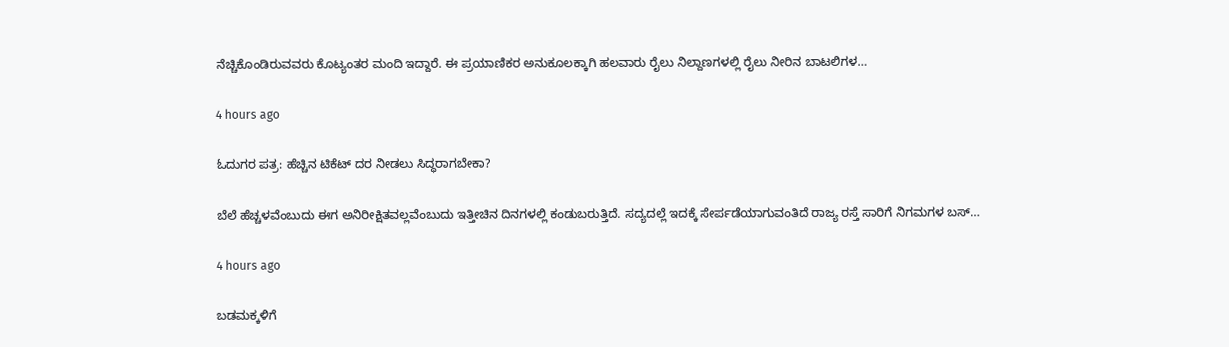ನೆಚ್ಚಿಕೊಂಡಿರುವವರು ಕೊಟ್ಯಂತರ ಮಂದಿ ಇದ್ದಾರೆ. ಈ ಪ್ರಯಾಣಿಕರ ಅನುಕೂಲಕ್ಕಾಗಿ ಹಲವಾರು ರೈಲು ನಿಲ್ದಾಣಗಳಲ್ಲಿ ರೈಲು ನೀರಿನ ಬಾಟಲಿಗಳ…

4 hours ago

ಓದುಗರ ಪತ್ರ: ಹೆಚ್ಚಿನ ಟಿಕೆಟ್ ದರ ನೀಡಲು ಸಿದ್ಧರಾಗಬೇಕಾ?

ಬೆಲೆ ಹೆಚ್ಚಳವೆಂಬುದು ಈಗ ಅನಿರೀಕ್ಷಿತವಲ್ಲವೆಂಬುದು ಇತ್ತೀಚಿನ ದಿನಗಳಲ್ಲಿ ಕಂಡುಬರುತ್ತಿದೆ. ಸದ್ಯದಲ್ಲೆ ಇದಕ್ಕೆ ಸೇರ್ಪಡೆಯಾಗುವಂತಿದೆ ರಾಜ್ಯ ರಸ್ತೆ ಸಾರಿಗೆ ನಿಗಮಗಳ ಬಸ್…

4 hours ago

ಬಡಮಕ್ಕಳಿಗೆ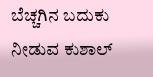ಬೆಚ್ಚಗಿನ ಬದುಕು ನೀಡುವ ಕುಶಾಲ್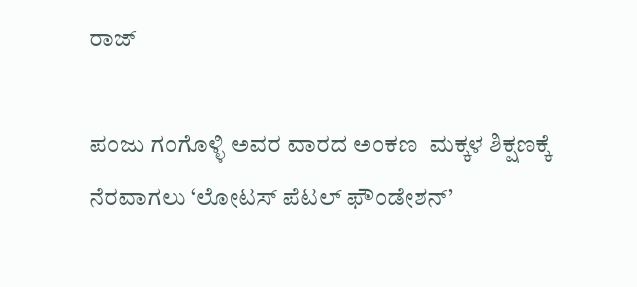ರಾಜ್

ಪಂಜು ಗಂಗೊಳ್ಳಿ ಅವರ ವಾರದ ಅಂಕಣ  ಮಕ್ಕಳ ಶಿಕ್ಷಣಕ್ಕೆ ನೆರವಾಗಲು ‘ಲೋಟಸ್ ಪೆಟಲ್ ಫೌಂಡೇಶನ್’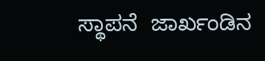ಸ್ಥಾಪನೆ  ಜಾರ್ಖಂಡಿನ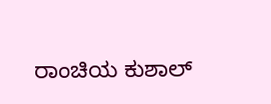ರಾಂಚಿಯ ಕುಶಾಲ್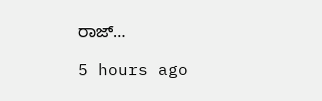ರಾಜ್…

5 hours ago